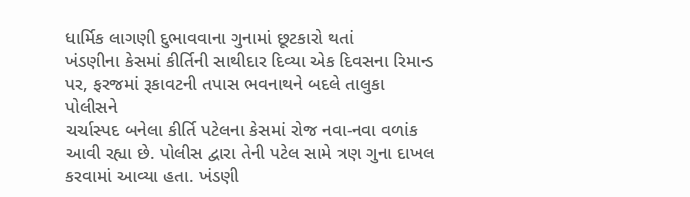ધાર્મિક લાગણી દુભાવવાના ગુનામાં છૂટકારો થતાં
ખંડણીના કેસમાં કીર્તિની સાથીદાર દિવ્યા એક દિવસના રિમાન્ડ પર, ફરજમાં રૂકાવટની તપાસ ભવનાથને બદલે તાલુકા પોલીસને
ચર્ચાસ્પદ બનેલા કીર્તિ પટેલના કેસમાં રોજ નવા-નવા વળાંક આવી રહ્યા છે. પોલીસ દ્વારા તેની પટેલ સામે ત્રણ ગુના દાખલ કરવામાં આવ્યા હતા. ખંડણી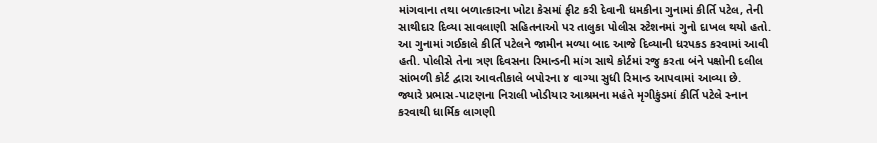માંગવાના તથા બળાત્કારના ખોટા કેસમાં ફીટ કરી દેવાની ધમકીના ગુનામાં કીર્તિ પટેલ, તેની સાથીદાર દિવ્યા સાવલાણી સહિતનાઓ પર તાલુકા પોલીસ સ્ટેશનમાં ગુનો દાખલ થયો હતો. આ ગુનામાં ગઈકાલે કીર્તિ પટેલને જામીન મળ્યા બાદ આજે દિવ્યાની ધરપકડ કરવામાં આવી હતી. પોલીસે તેના ત્રણ દિવસના રિમાન્ડની માંગ સાથે કોર્ટમાં રજુ કરતા બંને પક્ષોની દલીલ સાંભળી કોર્ટ દ્વારા આવતીકાલે બપોરના ૪ વાગ્યા સુધી રિમાન્ડ આપવામાં આવ્યા છે.
જ્યારે પ્રભાસ-પાટણના નિરાલી ખોડીયાર આશ્રમના મહંતે મૃગીકુંડમાં કીર્તિ પટેલે સ્નાન કરવાથી ધાર્મિક લાગણી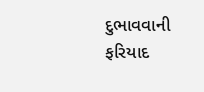દુભાવવાની ફરિયાદ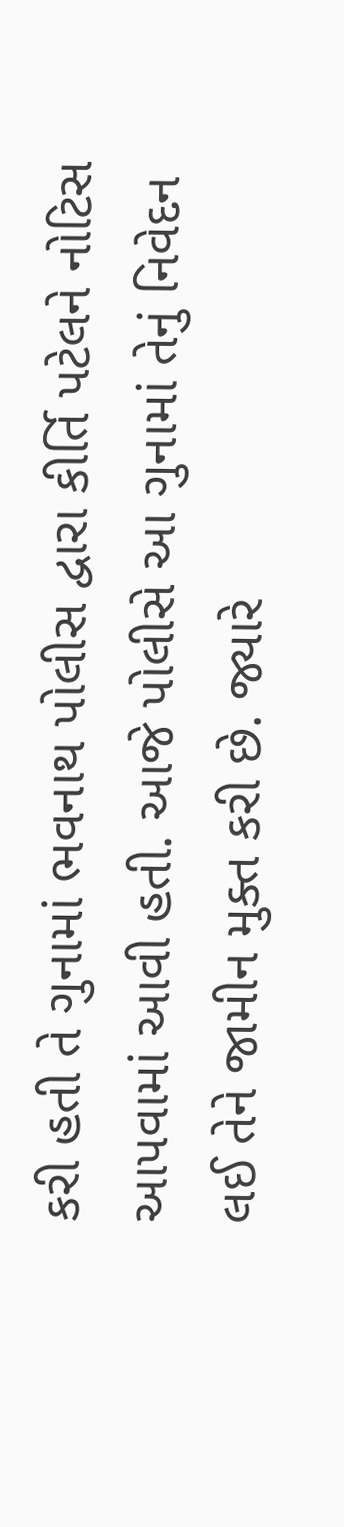કરી હતી તે ગુનામાં ભવનાથ પોલીસ દ્વારા કીર્તિ પટેલને નોટિસ આપવામાં આવી હતી. આજે પોલીસે આ ગુનામાં તેનું નિવેદન લઈ તેને જામીન મુક્ત કરી છે. જ્યારે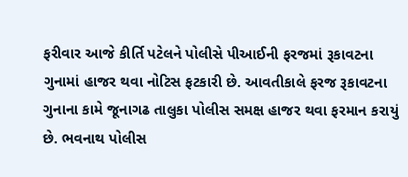ફરીવાર આજે કીર્તિ પટેલને પોલીસે પીઆઈની ફરજમાં રૂકાવટના ગુનામાં હાજર થવા નોટિસ ફટકારી છે. આવતીકાલે ફરજ રૂકાવટના ગુનાના કામે જૂનાગઢ તાલુકા પોલીસ સમક્ષ હાજર થવા ફરમાન કરાયું છે. ભવનાથ પોલીસ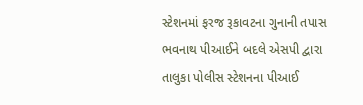સ્ટેશનમાં ફરજ રૂકાવટના ગુનાની તપાસ ભવનાથ પીઆઈને બદલે એસપી દ્વારા તાલુકા પોલીસ સ્ટેશનના પીઆઈ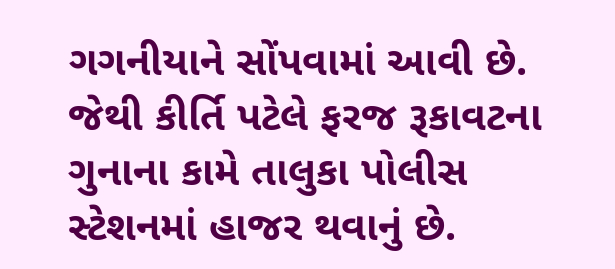ગગનીયાને સોંપવામાં આવી છે. જેથી કીર્તિ પટેલે ફરજ રૂકાવટના ગુનાના કામે તાલુકા પોલીસ સ્ટેશનમાં હાજર થવાનું છે.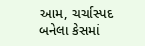આમ, ચર્ચાસ્પદ બનેલા કેસમાં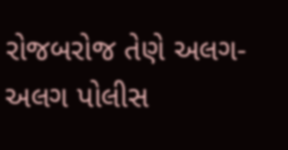રોજબરોજ તેણે અલગ-અલગ પોલીસ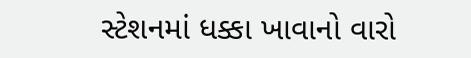સ્ટેશનમાં ધક્કા ખાવાનો વારો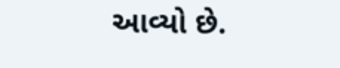આવ્યો છે.